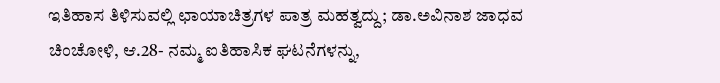ಇತಿಹಾಸ ತಿಳಿಸುವಲ್ಲಿ ಛಾಯಾಚಿತ್ರಗಳ ಪಾತ್ರ ಮಹತ್ವದ್ದು; ಡಾ.ಅವಿನಾಶ ಜಾಧವ
ಚಿಂಚೋಳಿ, ಆ.28- ನಮ್ಮ ಐತಿಹಾಸಿಕ ಘಟನೆಗಳನ್ನು,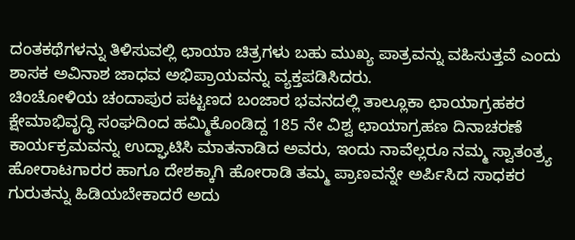ದಂತಕಥೆಗಳನ್ನು ತಿಳಿಸುವಲ್ಲಿ ಛಾಯಾ ಚಿತ್ರಗಳು ಬಹು ಮುಖ್ಯ ಪಾತ್ರವನ್ನು ವಹಿಸುತ್ತವೆ ಎಂದು ಶಾಸಕ ಅವಿನಾಶ ಜಾಧವ ಅಭಿಪ್ರಾಯವನ್ನು ವ್ಯಕ್ತಪಡಿಸಿದರು.
ಚಿಂಚೋಳಿಯ ಚಂದಾಪುರ ಪಟ್ಟಣದ ಬಂಜಾರ ಭವನದಲ್ಲಿ ತಾಲ್ಲೂಕಾ ಛಾಯಾಗ್ರಹಕರ ಕ್ಷೇಮಾಭಿವೃದ್ಧಿ ಸಂಘದಿಂದ ಹಮ್ಮಿಕೊಂಡಿದ್ದ 185 ನೇ ವಿಶ್ವ ಛಾಯಾಗ್ರಹಣ ದಿನಾಚರಣೆ ಕಾರ್ಯಕ್ರಮವನ್ನು ಉದ್ಘಾಟಿಸಿ ಮಾತನಾಡಿದ ಅವರು, ಇಂದು ನಾವೆಲ್ಲರೂ ನಮ್ಮ ಸ್ವಾತಂತ್ರ್ಯ ಹೋರಾಟಗಾರರ ಹಾಗೂ ದೇಶಕ್ಕಾಗಿ ಹೋರಾಡಿ ತಮ್ಮ ಪ್ರಾಣವನ್ನೇ ಅರ್ಪಿಸಿದ ಸಾಧಕರ ಗುರುತನ್ನು ಹಿಡಿಯಬೇಕಾದರೆ ಅದು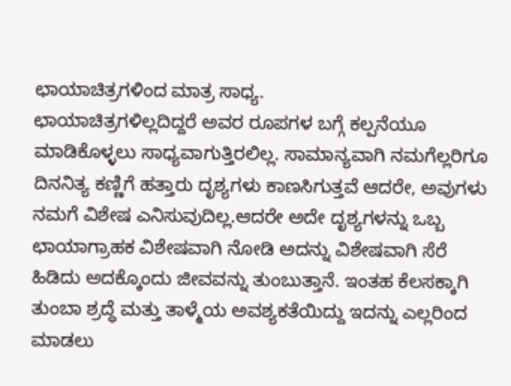ಛಾಯಾಚಿತ್ರಗಳಿಂದ ಮಾತ್ರ ಸಾಧ್ಯ.
ಛಾಯಾಚಿತ್ರಗಳಿಲ್ಲದಿದ್ದರೆ ಅವರ ರೂಪಗಳ ಬಗ್ಗೆ ಕಲ್ಪನೆಯೂ ಮಾಡಿಕೊಳ್ಳಲು ಸಾಧ್ಯವಾಗುತ್ತಿರಲಿಲ್ಲ. ಸಾಮಾನ್ಯವಾಗಿ ನಮಗೆಲ್ಲರಿಗೂ ದಿನನಿತ್ಯ ಕಣ್ಣಿಗೆ ಹತ್ತಾರು ದೃಶ್ಯಗಳು ಕಾಣಸಿಗುತ್ತವೆ ಆದರೇ, ಅವುಗಳು ನಮಗೆ ವಿಶೇಷ ಎನಿಸುವುದಿಲ್ಲ.ಆದರೇ ಅದೇ ದೃಶ್ಯಗಳನ್ನು ಒಬ್ಬ ಛಾಯಾಗ್ರಾಹಕ ವಿಶೇಷವಾಗಿ ನೋಡಿ ಅದನ್ನು ವಿಶೇಷವಾಗಿ ಸೆರೆ ಹಿಡಿದು ಅದಕ್ಕೊಂದು ಜೀವವನ್ನು ತುಂಬುತ್ತಾನೆ. ಇಂತಹ ಕೆಲಸಕ್ಕಾಗಿ ತುಂಬಾ ಶ್ರದ್ಧೆ ಮತ್ತು ತಾಳ್ಮೆಯ ಅವಶ್ಯಕತೆಯಿದ್ದು ಇದನ್ನು ಎಲ್ಲರಿಂದ ಮಾಡಲು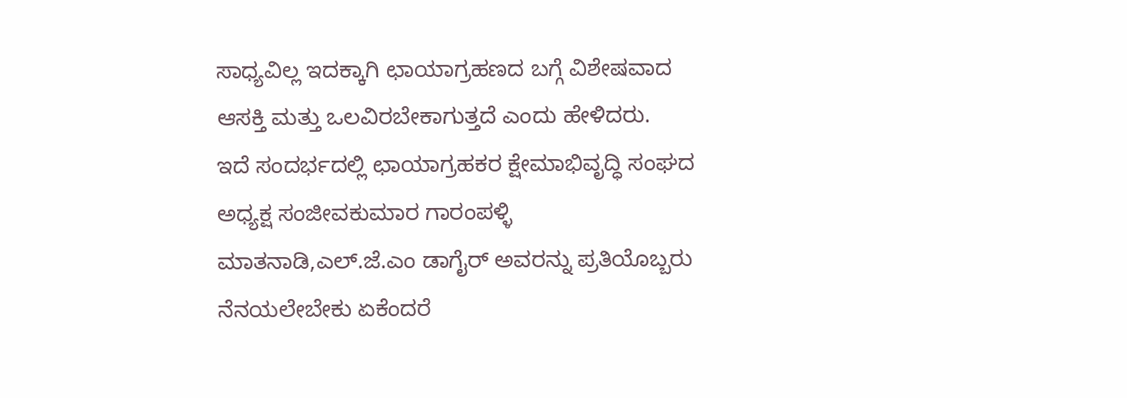ಸಾಧ್ಯವಿಲ್ಲ ಇದಕ್ಕಾಗಿ ಛಾಯಾಗ್ರಹಣದ ಬಗ್ಗೆ ವಿಶೇಷವಾದ ಆಸಕ್ತಿ ಮತ್ತು ಒಲವಿರಬೇಕಾಗುತ್ತದೆ ಎಂದು ಹೇಳಿದರು.
ಇದೆ ಸಂದರ್ಭದಲ್ಲಿ ಛಾಯಾಗ್ರಹಕರ ಕ್ಷೇಮಾಭಿವೃದ್ಧಿ ಸಂಘದ ಅಧ್ಯಕ್ಷ ಸಂಜೀವಕುಮಾರ ಗಾರಂಪಳ್ಳಿ ಮಾತನಾಡಿ,ಎಲ್.ಜೆ.ಎಂ ಡಾಗೈರ್ ಅವರನ್ನು ಪ್ರತಿಯೊಬ್ಬರು ನೆನಯಲೇಬೇಕು ಏಕೆಂದರೆ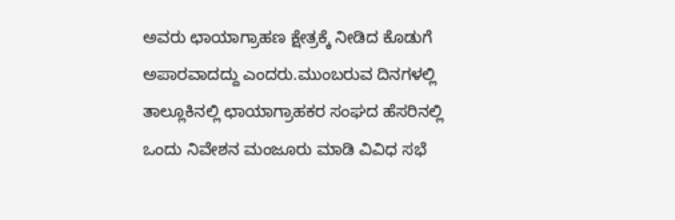ಅವರು ಛಾಯಾಗ್ರಾಹಣ ಕ್ಷೇತ್ರಕ್ಕೆ ನೀಡಿದ ಕೊಡುಗೆ ಅಪಾರವಾದದ್ದು ಎಂದರು.ಮುಂಬರುವ ದಿನಗಳಲ್ಲಿ ತಾಲ್ಲೂಕಿನಲ್ಲಿ ಛಾಯಾಗ್ರಾಹಕರ ಸಂಘದ ಹೆಸರಿನಲ್ಲಿ ಒಂದು ನಿವೇಶನ ಮಂಜೂರು ಮಾಡಿ ವಿವಿಧ ಸಭೆ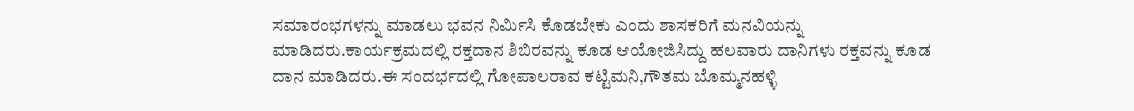ಸಮಾರಂಭಗಳನ್ನು ಮಾಡಲು ಭವನ ನಿರ್ಮಿಸಿ ಕೊಡಬೇಕು ಎಂದು ಶಾಸಕರಿಗೆ ಮನವಿಯನ್ನು ಮಾಡಿದರು.ಕಾರ್ಯಕ್ರಮದಲ್ಲಿ ರಕ್ತದಾನ ಶಿಬಿರವನ್ನು ಕೂಡ ಆಯೋಜಿಸಿದ್ದು ಹಲವಾರು ದಾನಿಗಳು ರಕ್ತವನ್ನು ಕೂಡ ದಾನ ಮಾಡಿದರು.ಈ ಸಂದರ್ಭದಲ್ಲಿ ಗೋಪಾಲರಾವ ಕಟ್ಟಿಮನಿ,ಗೌತಮ ಬೊಮ್ಮನಹಳ್ಳಿ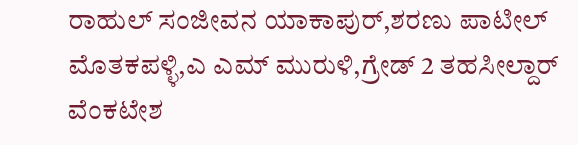ರಾಹುಲ್ ಸಂಜೀವನ ಯಾಕಾಪುರ್,ಶರಣು ಪಾಟೀಲ್ ಮೊತಕಪಳ್ಳಿ,ಎ ಎಮ್ ಮುರುಳಿ,ಗ್ರೇಡ್ 2 ತಹಸೀಲ್ದಾರ್ ವೆಂಕಟೇಶ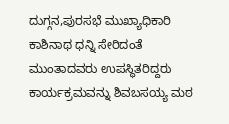ದುಗ್ಗನ,ಪುರಸಭೆ ಮುಖ್ಯಾಧಿಕಾರಿ ಕಾಶಿನಾಥ ಧನ್ನಿ ಸೇರಿದಂತೆ ಮುಂತಾದವರು ಉಪಸ್ಥಿತರಿದ್ದರು ಕಾರ್ಯಕ್ರಮವನ್ನು ಶಿವಬಸಯ್ಯ ಮಠ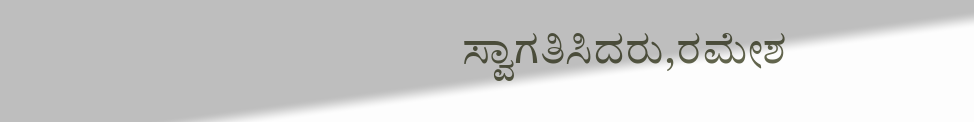ಸ್ವಾಗತಿಸಿದರು,ರಮೇಶ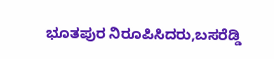ಭೂತಪುರ ನಿರೂಪಿಸಿದರು,ಬಸರೆಡ್ಡಿ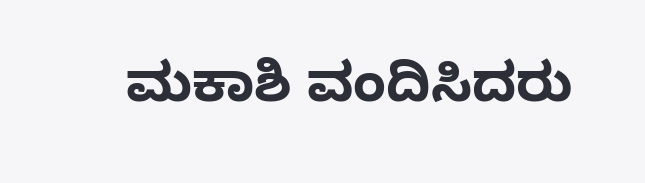ಮಕಾಶಿ ವಂದಿಸಿದರು